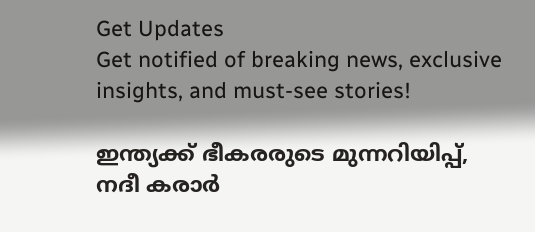Get Updates
Get notified of breaking news, exclusive insights, and must-see stories!

ഇന്ത്യക്ക് ഭീകരരുടെ മുന്നറിയിപ്പ്, നദീ കരാര്‍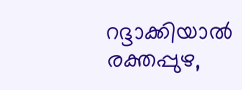റദ്ദാക്കിയാല്‍ രക്തപ്പുഴ,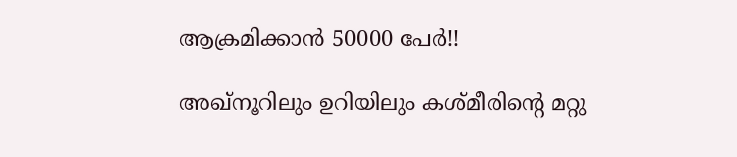ആക്രമിക്കാന്‍ 50000 പേര്‍!!

അഖ്‌നൂറിലും ഉറിയിലും കശ്മീരിന്റെ മറ്റു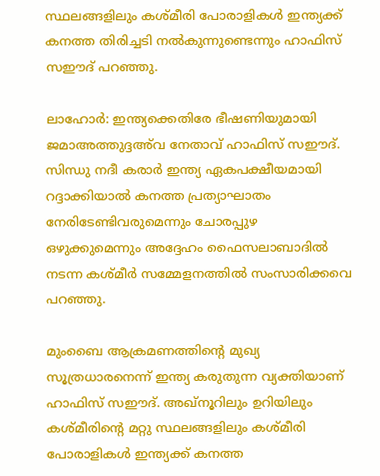സ്ഥലങ്ങളിലും കശ്മീരി പോരാളികള്‍ ഇന്ത്യക്ക് കനത്ത തിരിച്ചടി നല്‍കുന്നുണ്ടെന്നും ഹാഫിസ് സഈദ് പറഞ്ഞു.

ലാഹോര്‍: ഇന്ത്യക്കെതിരേ ഭീഷണിയുമായി ജമാഅത്തുദ്ദഅ്‌വ നേതാവ് ഹാഫിസ് സഈദ്. സിന്ധു നദീ കരാര്‍ ഇന്ത്യ ഏകപക്ഷീയമായി റദ്ദാക്കിയാല്‍ കനത്ത പ്രത്യാഘാതം നേരിടേണ്ടിവരുമെന്നും ചോരപ്പുഴ ഒഴുക്കുമെന്നും അദ്ദേഹം ഫൈസലാബാദില്‍ നടന്ന കശ്മീര്‍ സമ്മേളനത്തില്‍ സംസാരിക്കവെ പറഞ്ഞു.

മുംബൈ ആക്രമണത്തിന്റെ മുഖ്യ സൂത്രധാരനെന്ന് ഇന്ത്യ കരുതുന്ന വ്യക്തിയാണ് ഹാഫിസ് സഈദ്. അഖ്‌നൂറിലും ഉറിയിലും കശ്മീരിന്റെ മറ്റു സ്ഥലങ്ങളിലും കശ്മീരി പോരാളികള്‍ ഇന്ത്യക്ക് കനത്ത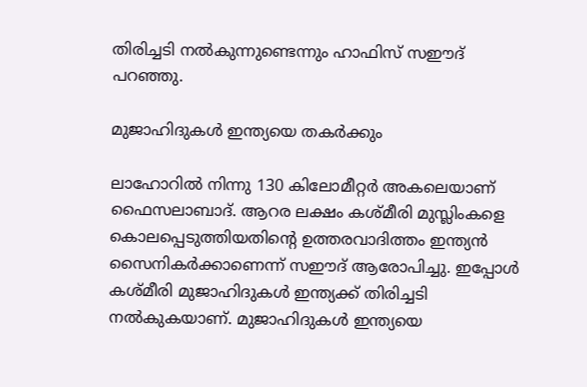തിരിച്ചടി നല്‍കുന്നുണ്ടെന്നും ഹാഫിസ് സഈദ് പറഞ്ഞു.

മുജാഹിദുകള്‍ ഇന്ത്യയെ തകര്‍ക്കും

ലാഹോറില്‍ നിന്നു 130 കിലോമീറ്റര്‍ അകലെയാണ് ഫൈസലാബാദ്. ആറര ലക്ഷം കശ്മീരി മുസ്ലിംകളെ കൊലപ്പെടുത്തിയതിന്റെ ഉത്തരവാദിത്തം ഇന്ത്യന്‍ സൈനികര്‍ക്കാണെന്ന് സഈദ് ആരോപിച്ചു. ഇപ്പോള്‍ കശ്മീരി മുജാഹിദുകള്‍ ഇന്ത്യക്ക് തിരിച്ചടി നല്‍കുകയാണ്. മുജാഹിദുകള്‍ ഇന്ത്യയെ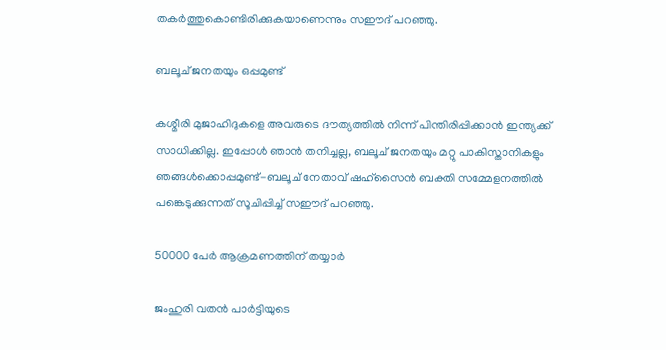തകര്‍ത്തുകൊണ്ടിരിക്കുകയാണെന്നും സഈദ് പറഞ്ഞു.

ബലൂച് ജനതയും ഒപ്പമുണ്ട്

കശ്മീരി മുജാഹിദുകളെ അവരുടെ ദൗത്യത്തില്‍ നിന്ന് പിന്തിരിപ്പിക്കാന്‍ ഇന്ത്യക്ക് സാധിക്കില്ല. ഇപ്പോള്‍ ഞാന്‍ തനിച്ചല്ല, ബലൂച് ജനതയും മറ്റു പാകിസ്താനികളും ഞങ്ങള്‍ക്കൊപ്പമുണ്ട്-ബലൂച് നേതാവ് ഷഹ്‌സൈന്‍ ബക്തി സമ്മേളനത്തില്‍ പങ്കെടുക്കുന്നത് സൂചിപ്പിച്ച് സഈദ് പറഞ്ഞു.

50000 പേര്‍ ആക്രമണത്തിന് തയ്യാര്‍

ജംഹുരി വതന്‍ പാര്‍ട്ടിയുടെ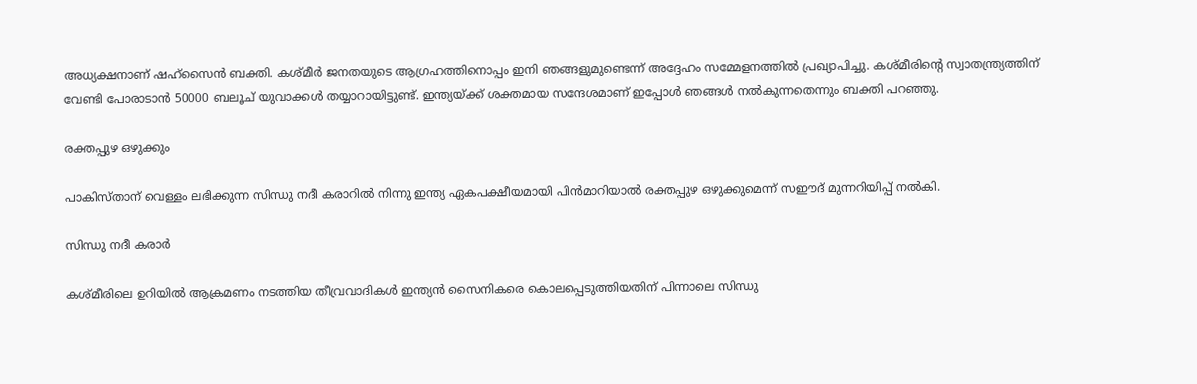അധ്യക്ഷനാണ് ഷഹ്‌സൈന്‍ ബക്തി. കശ്മീര്‍ ജനതയുടെ ആഗ്രഹത്തിനൊപ്പം ഇനി ഞങ്ങളുമുണ്ടെന്ന് അദ്ദേഹം സമ്മേളനത്തില്‍ പ്രഖ്യാപിച്ചു. കശ്മീരിന്റെ സ്വാതന്ത്ര്യത്തിന് വേണ്ടി പോരാടാന്‍ 50000 ബലൂച് യുവാക്കള്‍ തയ്യാറായിട്ടുണ്ട്. ഇന്ത്യയ്ക്ക് ശക്തമായ സന്ദേശമാണ് ഇപ്പോള്‍ ഞങ്ങള്‍ നല്‍കുന്നതെന്നും ബക്തി പറഞ്ഞു.

രക്തപ്പുഴ ഒഴുക്കും

പാകിസ്താന് വെള്ളം ലഭിക്കുന്ന സിന്ധു നദീ കരാറില്‍ നിന്നു ഇന്ത്യ ഏകപക്ഷീയമായി പിന്‍മാറിയാല്‍ രക്തപ്പുഴ ഒഴുക്കുമെന്ന് സഈദ് മുന്നറിയിപ്പ് നല്‍കി.

സിന്ധു നദീ കരാര്‍

കശ്മീരിലെ ഉറിയില്‍ ആക്രമണം നടത്തിയ തീവ്രവാദികള്‍ ഇന്ത്യന്‍ സൈനികരെ കൊലപ്പെടുത്തിയതിന് പിന്നാലെ സിന്ധു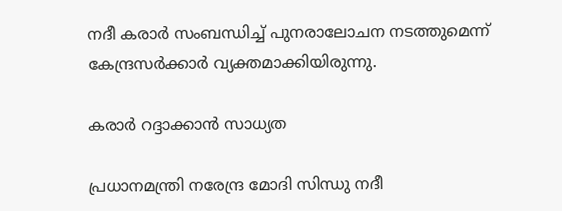നദീ കരാര്‍ സംബന്ധിച്ച് പുനരാലോചന നടത്തുമെന്ന് കേന്ദ്രസര്‍ക്കാര്‍ വ്യക്തമാക്കിയിരുന്നു.

കരാര്‍ റദ്ദാക്കാന്‍ സാധ്യത

പ്രധാനമന്ത്രി നരേന്ദ്ര മോദി സിന്ധു നദീ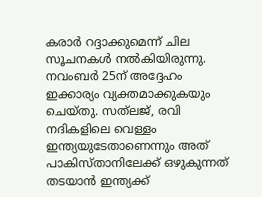കരാര്‍ റദ്ദാക്കുമെന്ന് ചില സൂചനകള്‍ നല്‍കിയിരുന്നു. നവംബര്‍ 25ന് അദ്ദേഹം ഇക്കാര്യം വ്യക്തമാക്കുകയും ചെയ്തു. സത്‌ലജ്, രവി നദികളിലെ വെള്ളം ഇന്ത്യയുടേതാണെന്നും അത് പാകിസ്താനിലേക്ക് ഒഴുകുന്നത് തടയാന്‍ ഇന്ത്യക്ക്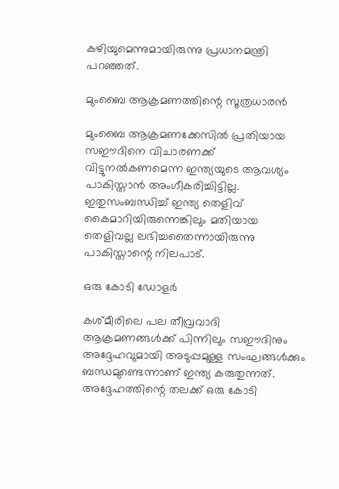കഴിയുമെന്നുമായിരുന്നു പ്രധാനമന്ത്രി പറഞ്ഞത്.

മുംബൈ ആക്രമണത്തിന്റെ സൂത്രധാരന്‍

മുംബൈ ആക്രമണക്കേസില്‍ പ്രതിയായ സഈദിനെ വിചാരണക്ക് വിട്ടുനല്‍കണമെന്ന ഇന്ത്യയുടെ ആവശ്യം പാകിസ്താന്‍ അംഗീകരിച്ചിട്ടില്ല. ഇതുസംബന്ധിച്ച് ഇന്ത്യ തെളിവ് കൈമാറിയിരുന്നെങ്കിലും മതിയായ തെളിവല്ല ലഭിച്ചതൈന്നായിരുന്നു പാകിസ്താന്റെ നിലപാട്.

ഒരു കോടി ഡോളര്‍

കശ്മീരിലെ പല തീവ്രവാദി ആക്രമണങ്ങള്‍ക്ക് പിന്നിലും സഈദിനും അദ്ദേഹവുമായി അടുപ്പമുള്ള സംഘങ്ങള്‍ക്കും ബന്ധമുണ്ടെന്നാണ് ഇന്ത്യ കരുതുന്നത്. അദ്ദേഹത്തിന്റെ തലക്ക് ഒരു കോടി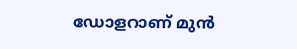ഡോളറാണ് മുന്‍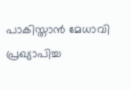പാകിസ്താന്‍ മേധാവി പ്രഖ്യാപിച്ച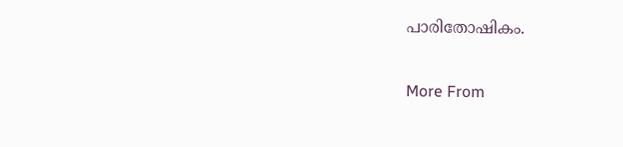പാരിതോഷികം.

More From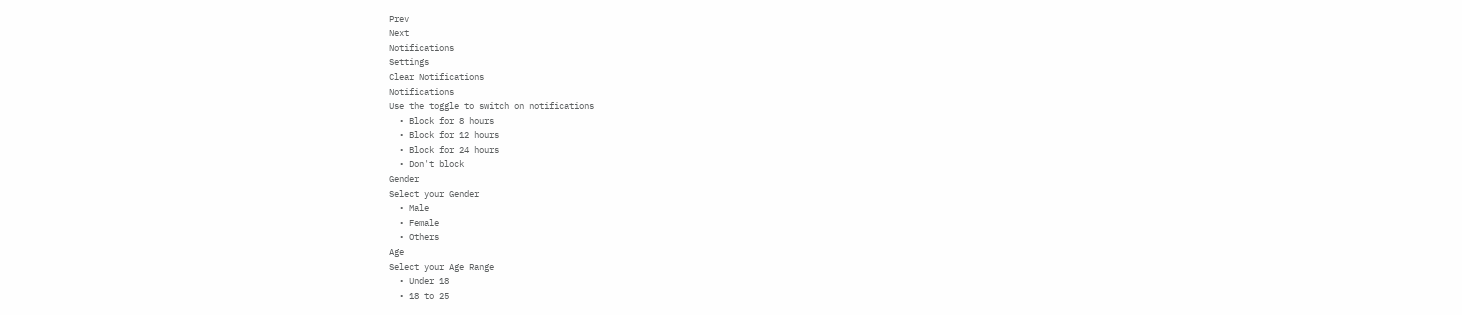Prev
Next
Notifications
Settings
Clear Notifications
Notifications
Use the toggle to switch on notifications
  • Block for 8 hours
  • Block for 12 hours
  • Block for 24 hours
  • Don't block
Gender
Select your Gender
  • Male
  • Female
  • Others
Age
Select your Age Range
  • Under 18
  • 18 to 25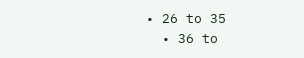• 26 to 35
  • 36 to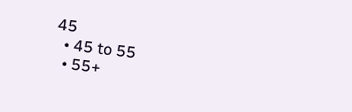45
  • 45 to 55
  • 55+